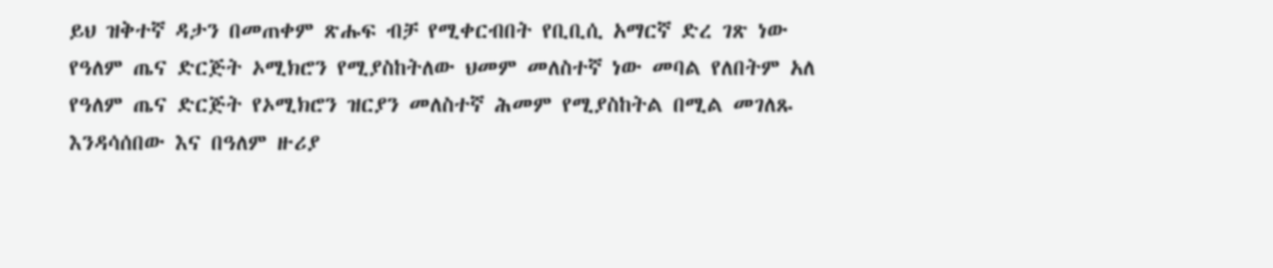ይህ ዝቅተኛ ዳታን በመጠቀም ጽሑፍ ብቻ የሚቀርብበት የቢቢሲ አማርኛ ድረ ገጽ ነው
የዓለም ጤና ድርጅት ኦሚክሮን የሚያስከትለው ህመም መለስተኛ ነው መባል የለበትም አለ
የዓለም ጤና ድርጅት የኦሚክሮን ዝርያን መለስተኛ ሕመም የሚያስከትል በሚል መገለጹ እንዳሳሰበው እና በዓለም ዙሪያ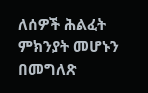ለሰዎች ሕልፈት ምክንያት መሆኑን በመግለጽ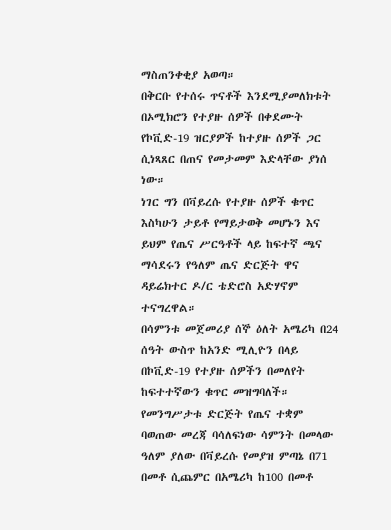ማስጠንቀቂያ አወጣ።
በቅርቡ የተሰሩ ጥናቶች እንደሚያመለክቱት በኦሚክሮን የተያዙ ሰዎች በቀደሙት የኮቪድ-19 ዝርያዎች ከተያዙ ሰዎች ጋር ሲነጻጸር በጠና የመታመም እድላቸው ያነሰ ነው።
ነገር ግን በቫይረሱ የተያዙ ሰዎች ቁጥር እስካሁን ታይቶ የማይታወቅ መሆኑን እና ይህም የጤና ሥርዓቶች ላይ ከፍተኛ ጫና ማሳደሩን የዓለም ጤና ድርጅት ዋና ዳይሬክተር ዶ/ር ቴድሮስ አድሃኖም ተናግረዋል።
በሳምንቱ መጀመሪያ ሰኞ ዕለት አሜሪካ በ24 ሰዓት ውስጥ ከአንድ ሚሊዮን በላይ በኮቪድ-19 የተያዙ ሰዎችን በመለየት ከፍተተኛውን ቁጥር መዝግባለች።
የመንግሥታቱ ድርጅት የጤና ተቋም ባወጠው መረጃ ባሳለፍነው ሳምንት በመላው ዓለም ያለው በቫይረሱ የመያዝ ምጣኔ በ71 በመቶ ሲጨምር በአሜሪካ ከ100 በመቶ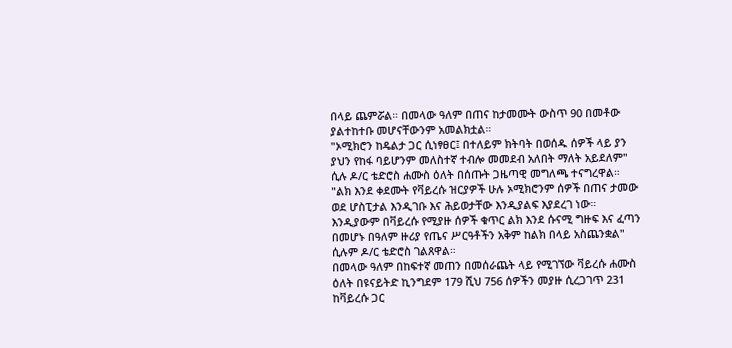በላይ ጨምሯል። በመላው ዓለም በጠና ከታመሙት ውስጥ 90 በመቶው ያልተከተቡ መሆናቸውንም አመልክቷል።
"ኦሚክሮን ከዴልታ ጋር ሲነፃፀር፤ በተለይም ክትባት በወሰዱ ሰዎች ላይ ያን ያህን የከፋ ባይሆንም መለስተኛ ተብሎ መመደብ አለበት ማለት አይደለም" ሲሉ ዶ/ር ቴድሮስ ሐሙስ ዕለት በሰጡት ጋዜጣዊ መግለጫ ተናግረዋል።
"ልክ እንደ ቀደሙት የቫይረሱ ዝርያዎች ሁሉ ኦሚክሮንም ሰዎች በጠና ታመው ወደ ሆስፒታል እንዲገቡ እና ሕይወታቸው እንዲያልፍ እያደረገ ነው።
እንዲያውም በቫይረሱ የሚያዙ ሰዎች ቁጥር ልክ እንደ ሱናሚ ግዙፍ እና ፈጣን በመሆኑ በዓለም ዙሪያ የጤና ሥርዓቶችን አቅም ከልክ በላይ አስጨንቋል" ሲሉም ዶ/ር ቴድሮስ ገልጸዋል።
በመላው ዓለም በከፍተኛ መጠን በመሰራጨት ላይ የሚገኘው ቫይረሱ ሐሙስ ዕለት በዩናይትድ ኪንግደም 179 ሺህ 756 ሰዎችን መያዙ ሲረጋገጥ 231 ከቫይረሱ ጋር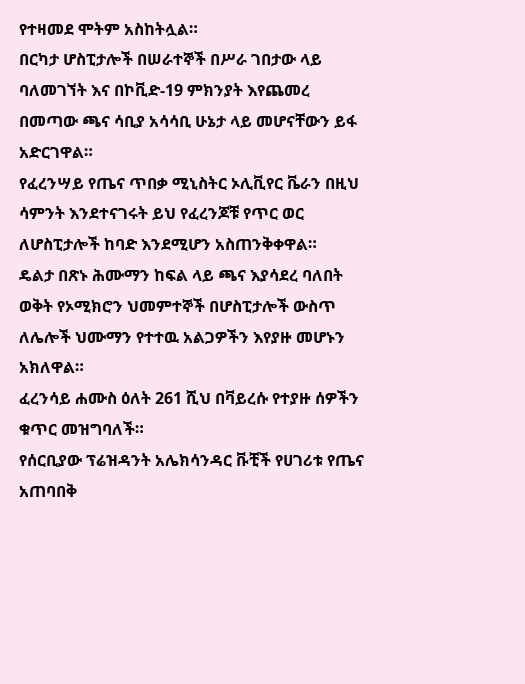የተዛመደ ሞትም አስከትሏል።
በርካታ ሆስፒታሎች በሠራተኞች በሥራ ገበታው ላይ ባለመገኘት እና በኮቪድ-19 ምክንያት እየጨመረ በመጣው ጫና ሳቢያ አሳሳቢ ሁኔታ ላይ መሆናቸውን ይፋ አድርገዋል።
የፈረንሣይ የጤና ጥበቃ ሚኒስትር ኦሊቪየር ቬራን በዚህ ሳምንት እንደተናገሩት ይህ የፈረንጆቹ የጥር ወር ለሆስፒታሎች ከባድ እንደሚሆን አስጠንቅቀዋል።
ዴልታ በጽኑ ሕሙማን ከፍል ላይ ጫና እያሳደረ ባለበት ወቅት የኦሚክሮን ህመምተኞች በሆስፒታሎች ውስጥ ለሌሎች ህሙማን የተተዉ አልጋዎችን እየያዙ መሆኑን አክለዋል።
ፈረንሳይ ሐሙስ ዕለት 261 ሺህ በቫይረሱ የተያዙ ሰዎችን ቁጥር መዝግባለች።
የሰርቢያው ፕሬዝዳንት አሌክሳንዳር ቩቺች የሀገሪቱ የጤና አጠባበቅ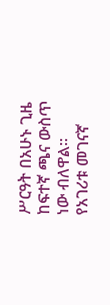ሥርዓት በአሁኑ ጊዜ ከፍተኛ ጫና ውስጥ ነው ብለዋል።
የአገሪቱ መገናኛ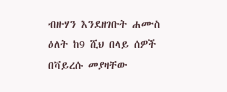ብዙሃን እንደዘገቡት ሐሙስ ዕለት ከ9 ሺህ በላይ ሰዎች በቫይረሱ መያዛቸው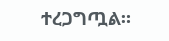ተረጋግጧል።